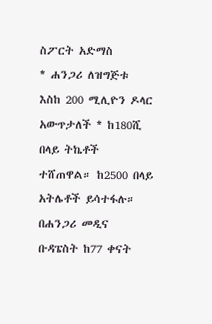ስፖርት አድማስ
* ሐንጋሪ ለዝግጅቱ እስከ 200 ሚሊዮን ዶላር አውጥታለች * ከ180ሺ በላይ ትኬቶች ተሸጠዋል። ከ2500 በላይ አትሌቶች ይሳተፋሉ። በሐንጋሪ መዲና ቡዳፔስት ከ77 ቀናት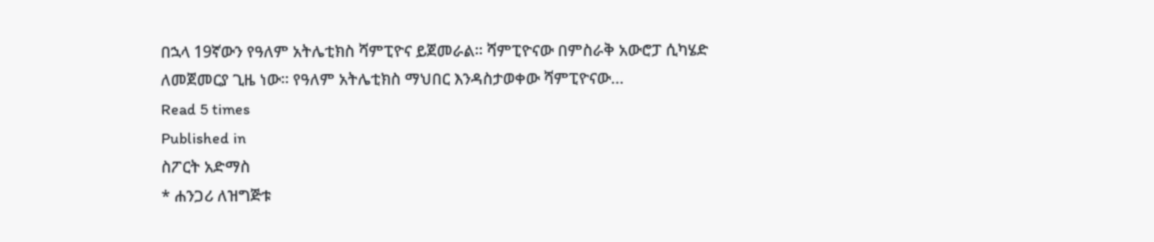በኋላ 19ኛውን የዓለም አትሌቲክስ ሻምፒዮና ይጀመራል። ሻምፒዮናው በምስራቅ አውሮፓ ሲካሄድ ለመጀመርያ ጊዜ ነው። የዓለም አትሌቲክስ ማህበር እንዳስታወቀው ሻምፒዮናው…
Read 5 times
Published in
ስፖርት አድማስ
* ሐንጋሪ ለዝግጅቱ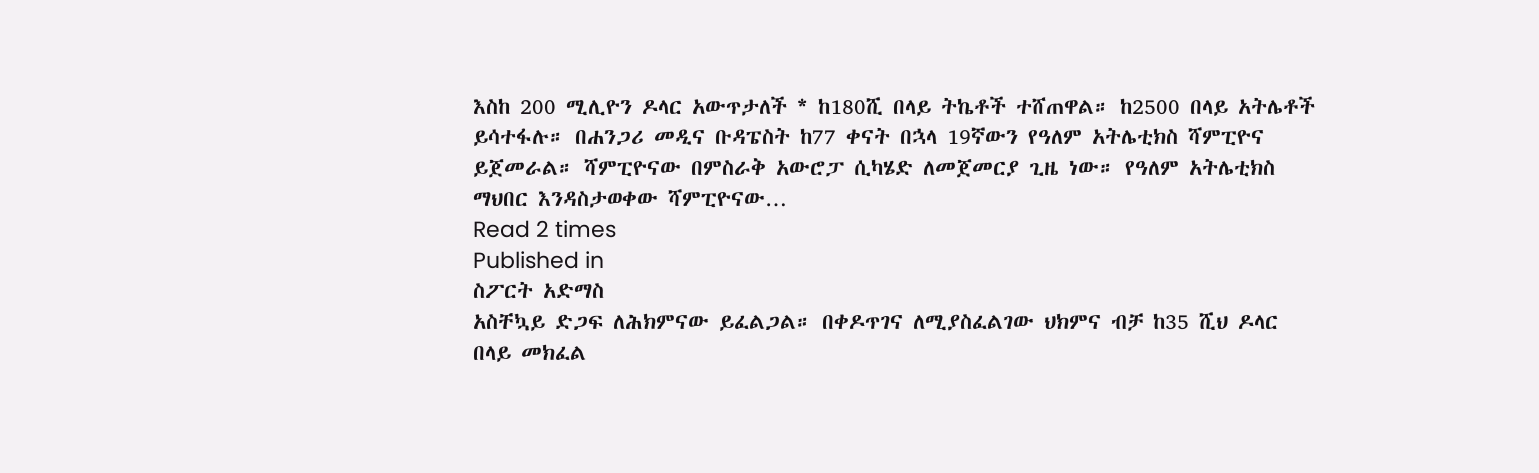እስከ 200 ሚሊዮን ዶላር አውጥታለች * ከ180ሺ በላይ ትኬቶች ተሸጠዋል። ከ2500 በላይ አትሌቶች ይሳተፋሉ። በሐንጋሪ መዲና ቡዳፔስት ከ77 ቀናት በኋላ 19ኛውን የዓለም አትሌቲክስ ሻምፒዮና ይጀመራል። ሻምፒዮናው በምስራቅ አውሮፓ ሲካሄድ ለመጀመርያ ጊዜ ነው። የዓለም አትሌቲክስ ማህበር እንዳስታወቀው ሻምፒዮናው…
Read 2 times
Published in
ስፖርት አድማስ
አስቸኳይ ድጋፍ ለሕክምናው ይፈልጋል። በቀዶጥገና ለሚያስፈልገው ህክምና ብቻ ከ35 ሺህ ዶላር በላይ መክፈል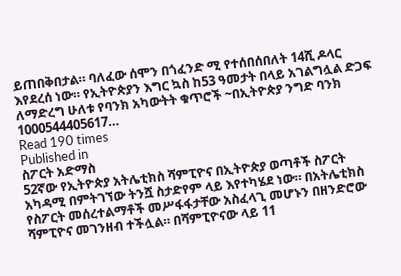ይጠበቅበታል። ባለፈው ሰሞን በጎፈንድ ሚ የተሰበሰበለት 14ሺ ዶላር እየደረሰ ነው። የኢትዮጵያን እግር ኳስ ከ53 ዓመታት በላይ አገልግሏል ድጋፍ ለማድረግ ሁለቱ የባንክ አካውትት ቁጥሮች ~በኢትዮጵያ ንግድ ባንክ 1000544405617…
Read 190 times
Published in
ስፖርት አድማስ
52ኛው የኢትዮጵያ አትሌቲክስ ሻምፒዮና በኢትዮጵያ ወጣቶች ስፖርት አካዳሚ በምትገኘው ትንሿ ስታድየም ላይ እየተካሄደ ነው። በአትሌቲክስ የስፖርት መሰረተልማቶች መሥፋፋታቸው አስፈላጊ መሆኑን በዘንድሮው ሻምፒዮና መገንዘብ ተችሏል። በሻምፒዮናው ላይ 11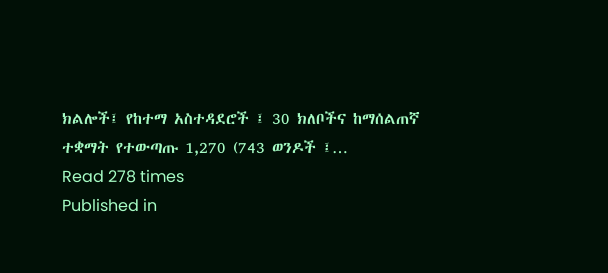ክልሎች፤ የከተማ አስተዳደሮች ፤ 30 ክለቦችና ከማሰልጠኛ ተቋማት የተውጣጡ 1,270 (743 ወንዶች ፤…
Read 278 times
Published in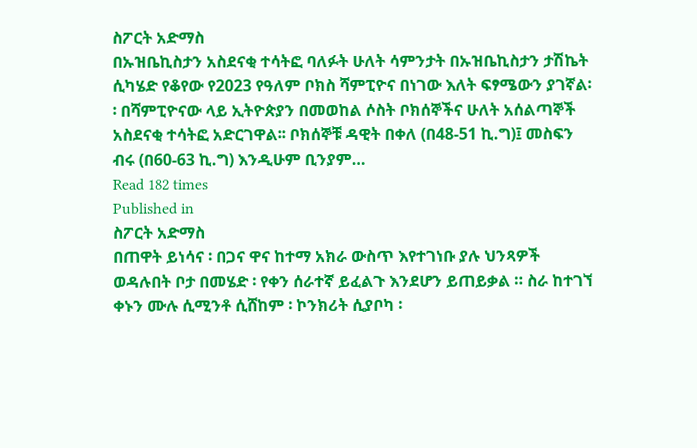ስፖርት አድማስ
በኡዝቤኪስታን አስደናቂ ተሳትፎ ባለፉት ሁለት ሳምንታት በኡዝቤኪስታን ታሽኬት ሲካሄድ የቆየው የ2023 የዓለም ቦክስ ሻምፒዮና በነገው እለት ፍፃሜውን ያገኛል፡፡ በሻምፒዮናው ላይ ኢትዮጵያን በመወከል ሶስት ቦክሰኞችና ሁለት አሰልጣኞች አስደናቂ ተሳትፎ አድርገዋል፡፡ ቦክሰኞቹ ዳዊት በቀለ (በ48-51 ኪ.ግ)፤ መስፍን ብሩ (በ60-63 ኪ.ግ) እንዲሁም ቢንያም…
Read 182 times
Published in
ስፖርት አድማስ
በጠዋት ይነሳና ፡ በጋና ዋና ከተማ አክራ ውስጥ እየተገነቡ ያሉ ህንጻዎች ወዳሉበት ቦታ በመሄድ ፡ የቀን ሰራተኛ ይፈልጉ እንደሆን ይጠይቃል ። ስራ ከተገኘ ቀኑን ሙሉ ሲሚንቶ ሲሸከም ፡ ኮንክሪት ሲያቦካ ፡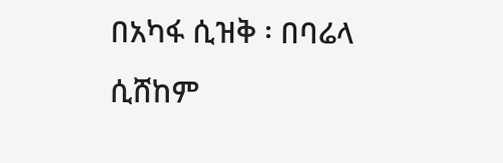በአካፋ ሲዝቅ ፡ በባሬላ ሲሸከም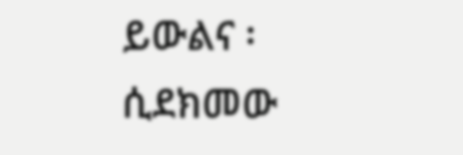ይውልና ፡ ሲደክመው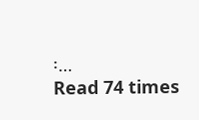፡…
Read 74 times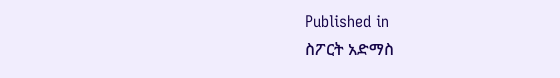Published in
ስፖርት አድማስ